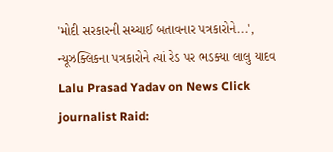'મોદી સરકારની સચ્ચાઈ બતાવનાર પત્રકારોને...', ન્યૂઝક્લિકના પત્રકારોને ત્યાં રેડ પર ભડક્યા લાલુ યાદવ
Lalu Prasad Yadav on News Click journalist Raid: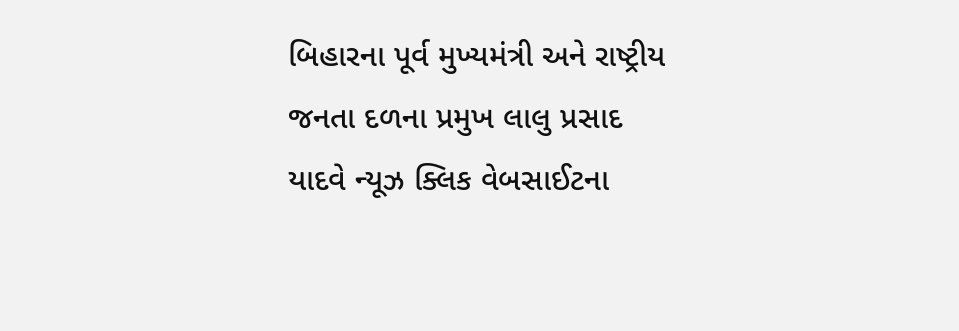બિહારના પૂર્વ મુખ્યમંત્રી અને રાષ્ટ્રીય જનતા દળના પ્રમુખ લાલુ પ્રસાદ યાદવે ન્યૂઝ ક્લિક વેબસાઈટના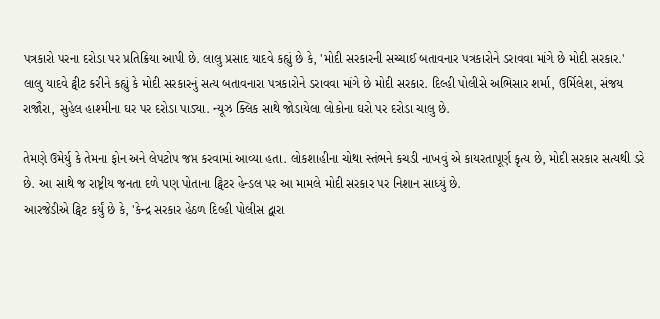પત્રકારો પરના દરોડા પર પ્રતિક્રિયા આપી છે. લાલુ પ્રસાદ યાદવે કહ્યું છે કે, 'મોદી સરકારની સચ્ચાઈ બતાવનાર પત્રકારોને ડરાવવા માંગે છે મોદી સરકાર.'
લાલુ યાદવે ટ્વીટ કરીને કહ્યું કે મોદી સરકારનું સત્ય બતાવનારા પત્રકારોને ડરાવવા માંગે છે મોદી સરકાર. દિલ્હી પોલીસે અભિસાર શર્મા, ઉર્મિલેશ, સંજય રાજૌરા, સુહેલ હાશ્મીના ઘર પર દરોડા પાડ્યા. ન્યૂઝ ક્લિક સાથે જોડાયેલા લોકોના ઘરો પર દરોડા ચાલુ છે.

તેમણે ઉમેર્યુ કે તેમના ફોન અને લેપટોપ જપ્ત કરવામાં આવ્યા હતા. લોકશાહીના ચોથા સ્તંભને કચડી નાખવું એ કાયરતાપૂર્ણ કૃત્ય છે, મોદી સરકાર સત્યથી ડરે છે. આ સાથે જ રાષ્ટ્રીય જનતા દળે પણ પોતાના ટ્વિટર હેન્ડલ પર આ મામલે મોદી સરકાર પર નિશાન સાધ્યું છે.
આરજેડીએ ટ્વિટ કર્યું છે કે, 'કેન્દ્ર સરકાર હેઠળ દિલ્હી પોલીસ દ્વારા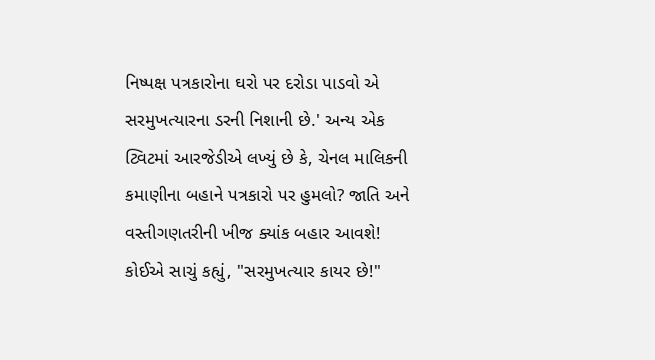નિષ્પક્ષ પત્રકારોના ઘરો પર દરોડા પાડવો એ સરમુખત્યારના ડરની નિશાની છે.' અન્ય એક ટ્વિટમાં આરજેડીએ લખ્યું છે કે, ચેનલ માલિકની કમાણીના બહાને પત્રકારો પર હુમલો? જાતિ અને વસ્તીગણતરીની ખીજ ક્યાંક બહાર આવશે! કોઈએ સાચું કહ્યું, "સરમુખત્યાર કાયર છે!"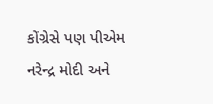કોંગ્રેસે પણ પીએમ નરેન્દ્ર મોદી અને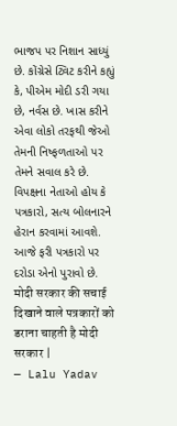ભાજપ પર નિશાન સાધ્યું છે. કોંગ્રેસે ટ્વિટ કરીને કહ્યું કે, પીએમ મોદી ડરી ગયા છે, નર્વસ છે. ખાસ કરીને એવા લોકો તરફથી જેઓ તેમની નિષ્ફળતાઓ પર તેમને સવાલ કરે છે. વિપક્ષના નેતાઓ હોય કે પત્રકારો, સત્ય બોલનારને હેરાન કરવામાં આવશે. આજે ફરી પત્રકારો પર દરોડા એનો પુરાવો છે.
मोदी सरकार की सचाई दिखाने वाले पत्रकारों को डराना चाहती है मोदी सरकार |
— Lalu Yadav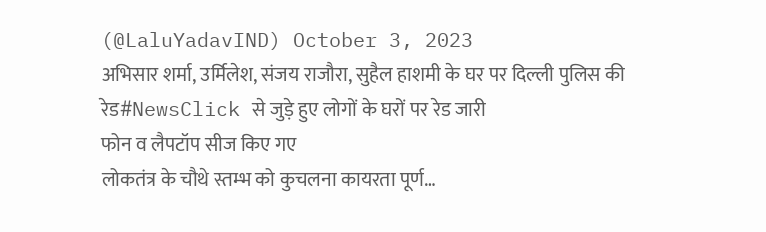(@LaluYadavIND) October 3, 2023
अभिसार शर्मा, उर्मिलेश, संजय राजौरा, सुहैल हाशमी के घर पर दिल्ली पुलिस की रेड#NewsClick से जुड़े हुए लोगों के घरों पर रेड जारी
फोन व लैपटॉप सीज किए गए
लोकतंत्र के चौथे स्तम्भ को कुचलना कायरता पूर्ण…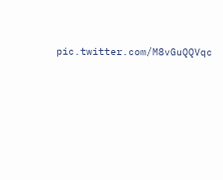pic.twitter.com/M8vGuQQVqc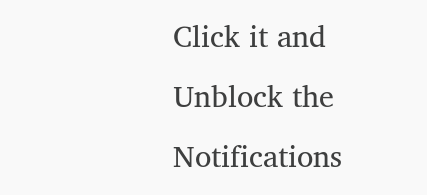Click it and Unblock the Notifications